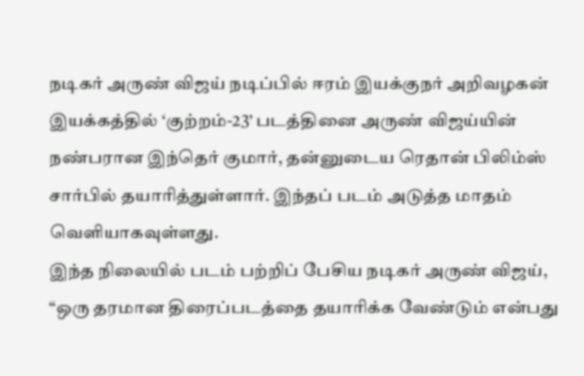நடிகர் அருண் விஜய் நடிப்பில் ஈரம் இயக்குநர் அறிவழகன் இயக்கத்தில் ‘குற்றம்-23’ படத்தினை அருண் விஜய்யின் நண்பரான இந்தெர் குமார், தன்னுடைய ரெதான் பிலிம்ஸ் சார்பில் தயாரித்துள்ளார். இந்தப் படம் அடுத்த மாதம் வெளியாகவுள்ளது.
இந்த நிலையில் படம் பற்றிப் பேசிய நடிகர் அருண் விஜய், “ஒரு தரமான திரைப்படத்தை தயாரிக்க வேண்டும் என்பது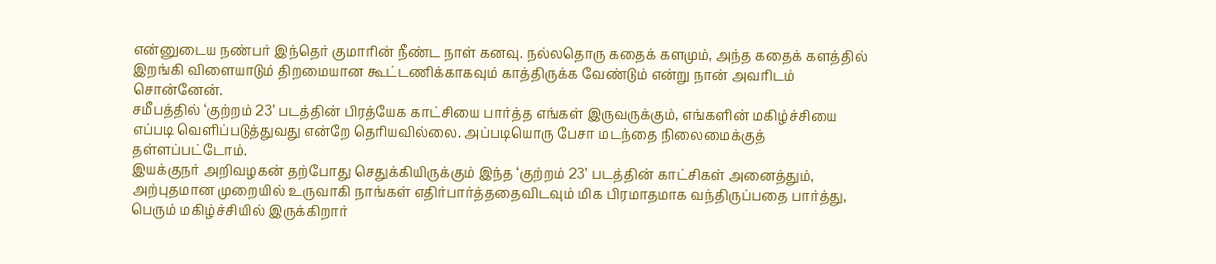என்னுடைய நண்பர் இந்தெர் குமாரின் நீண்ட நாள் கனவு. நல்லதொரு கதைக் களமும், அந்த கதைக் களத்தில் இறங்கி விளையாடும் திறமையான கூட்டணிக்காகவும் காத்திருக்க வேண்டும் என்று நான் அவரிடம் சொன்னேன்.
சமீபத்தில் ‘குற்றம் 23’ படத்தின் பிரத்யேக காட்சியை பார்த்த எங்கள் இருவருக்கும், எங்களின் மகிழ்ச்சியை எப்படி வெளிப்படுத்துவது என்றே தெரியவில்லை. அப்படியொரு பேசா மடந்தை நிலைமைக்குத் தள்ளப்பட்டோம்.
இயக்குநர் அறிவழகன் தற்போது செதுக்கியிருக்கும் இந்த ‘குற்றம் 23’ படத்தின் காட்சிகள் அனைத்தும், அற்புதமான முறையில் உருவாகி நாங்கள் எதிர்பார்த்ததைவிடவும் மிக பிரமாதமாக வந்திருப்பதை பார்த்து, பெரும் மகிழ்ச்சியில் இருக்கிறார்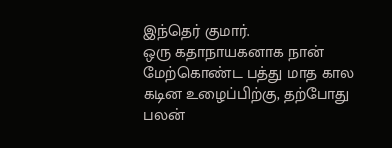இந்தெர் குமார்.
ஒரு கதாநாயகனாக நான் மேற்கொண்ட பத்து மாத கால கடின உழைப்பிற்கு, தற்போது பலன்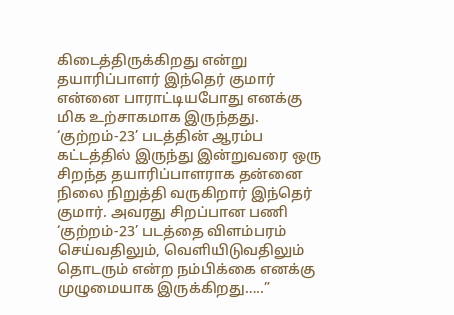கிடைத்திருக்கிறது என்று தயாரிப்பாளர் இந்தெர் குமார் என்னை பாராட்டியபோது எனக்கு மிக உற்சாகமாக இருந்தது.
‘குற்றம்-23’ படத்தின் ஆரம்ப கட்டத்தில் இருந்து இன்றுவரை ஒரு சிறந்த தயாரிப்பாளராக தன்னை நிலை நிறுத்தி வருகிறார் இந்தெர் குமார். அவரது சிறப்பான பணி ‘குற்றம்-23’ படத்தை விளம்பரம் செய்வதிலும், வெளியிடுவதிலும் தொடரும் என்ற நம்பிக்கை எனக்கு முழுமையாக இருக்கிறது…..”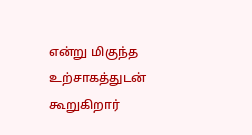என்று மிகுந்த உற்சாகத்துடன் கூறுகிறார்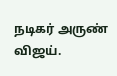நடிகர் அருண் விஜய்.